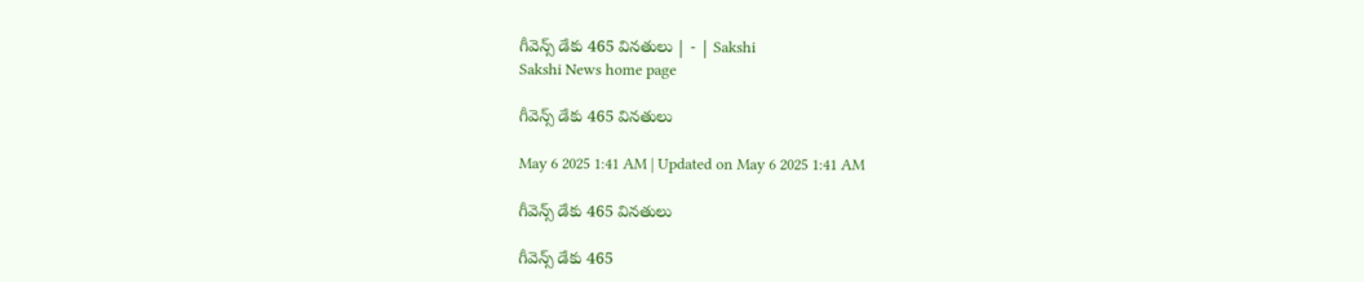గీవెన్స్‌ డేకు 465 వినతులు | - | Sakshi
Sakshi News home page

గీవెన్స్‌ డేకు 465 వినతులు

May 6 2025 1:41 AM | Updated on May 6 2025 1:41 AM

గీవెన్స్‌ డేకు 465 వినతులు

గీవెన్స్‌ డేకు 465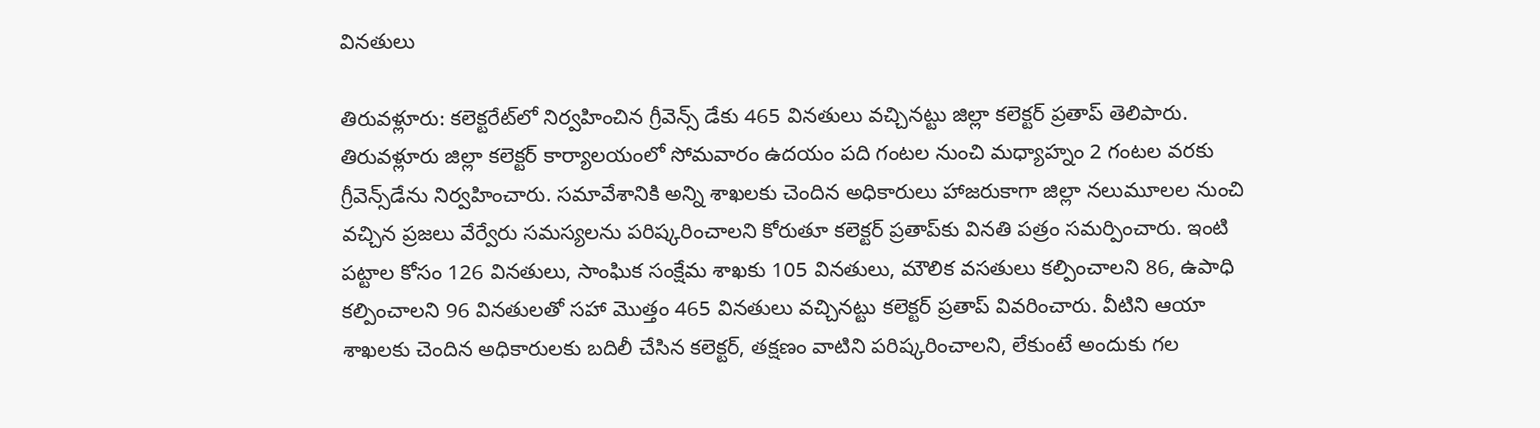వినతులు

తిరువళ్లూరు: కలెక్టరేట్‌లో నిర్వహించిన గ్రీవెన్స్‌ డేకు 465 వినతులు వచ్చినట్టు జిల్లా కలెక్టర్‌ ప్రతాప్‌ తెలిపారు. తిరువళ్లూరు జిల్లా కలెక్టర్‌ కార్యాలయంలో సోమవారం ఉదయం పది గంటల నుంచి మధ్యాహ్నం 2 గంటల వరకు గ్రీవెన్స్‌డేను నిర్వహించారు. సమావేశానికి అన్ని శాఖలకు చెందిన అధికారులు హాజరుకాగా జిల్లా నలుమూలల నుంచి వచ్చిన ప్రజలు వేర్వేరు సమస్యలను పరిష్కరించాలని కోరుతూ కలెక్టర్‌ ప్రతాప్‌కు వినతి పత్రం సమర్పించారు. ఇంటి పట్టాల కోసం 126 వినతులు, సాంఘిక సంక్షేమ శాఖకు 105 వినతులు, మౌలిక వసతులు కల్పించాలని 86, ఉపాధి కల్పించాలని 96 వినతులతో సహా మొత్తం 465 వినతులు వచ్చినట్టు కలెక్టర్‌ ప్రతాప్‌ వివరించారు. వీటిని ఆయా శాఖలకు చెందిన అధికారులకు బదిలీ చేసిన కలెక్టర్‌, తక్షణం వాటిని పరిష్కరించాలని, లేకుంటే అందుకు గల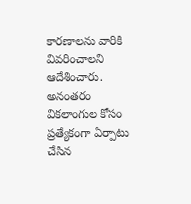కారణాలను వారికి వివరించాలని ఆదేశించారు. అనంతరం వికలాంగుల కోసం ప్రత్యేకంగా ఏర్పాటు చేసిన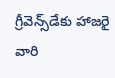గ్రీవెన్స్‌డేకు హాజరై వారి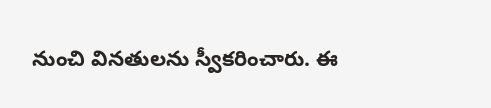నుంచి వినతులను స్వీకరించారు. ఈ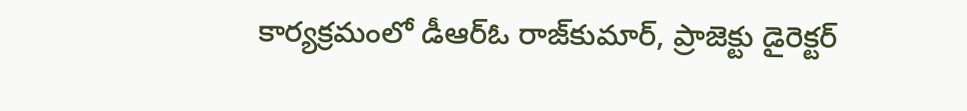కార్యక్రమంలో డీఆర్‌ఓ రాజ్‌కుమార్‌, ప్రాజెక్టు డైరెక్టర్‌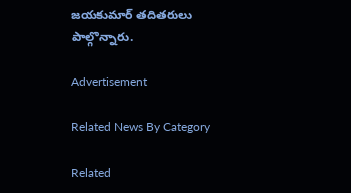జయకుమార్‌ తదితరులు పాల్గొన్నారు.

Advertisement

Related News By Category

Related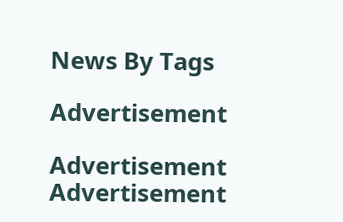News By Tags

Advertisement

Advertisement
Advertisement